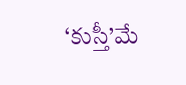‘కుస్తీ’మే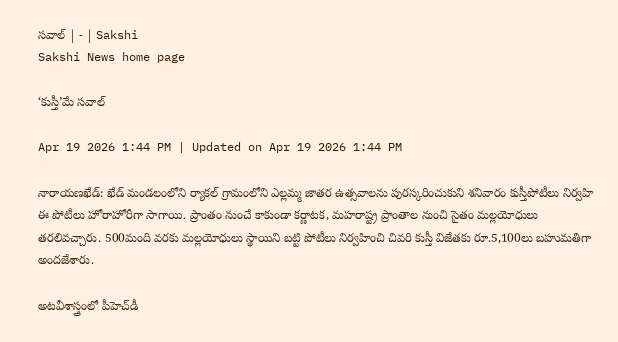సవాల్‌ | - | Sakshi
Sakshi News home page

‘కుస్తీ’మే సవాల్‌

Apr 19 2026 1:44 PM | Updated on Apr 19 2026 1:44 PM

నారాయణఖేడ్‌: ఖేడ్‌ మండలంలోని ర్యాకల్‌ గ్రామంలోని ఎల్లమ్మ జాతర ఉత్సవాలను పురస్కరించుకుని శనివారం కుస్తీపోటీలు నిర్వహి ఈ పోటీలు హోరాహోరీగా సాగాయి. ప్రాంతం నుంచే కాకుండా కర్ణాటక, మహరాష్ట్ర ప్రాంతాల నుంచి సైతం మల్లయోధులు తరలివచ్చారు. 500మంది వరకు మల్లయోధులు స్థాయిని బట్టి పోటీలు నిర్వహించి చివరి కుస్తీ విజేతకు రూ.5,100లు బహుమతిగా అందజేశారు.

అటవీశాస్త్రంలో పీహెచ్‌డీ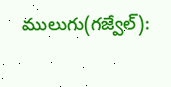ములుగు(గజ్వేల్‌):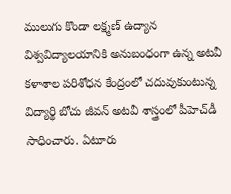ములుగు కొండా లక్ష్మణ్‌ ఉద్యాన విశ్వవిద్యాలయానికి అనుబంధంగా ఉన్న అటవీ కళాశాల పరిశోధన కేంద్రంలో చదువుకుంటున్న విద్యార్థి బోచు జీవన్‌ అటవీ శాస్త్రంలో పీహెచ్‌డీ సాధించారు. ఏటూరు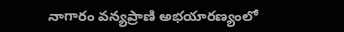నాగారం వన్యప్రాణి అభయారణ్యంలో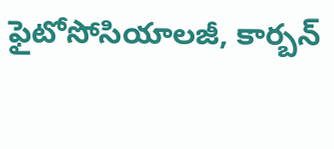ఫైటోసోసియాలజీ, కార్బన్‌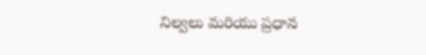నిల్వలు మరియు ప్రధాన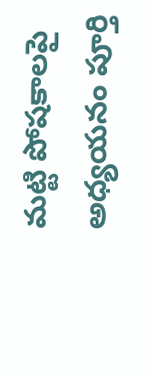మట్టి పోషకాలపై అధ్యయనం పూర్తి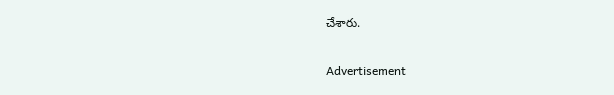చేశారు.

Advertisement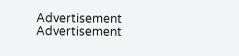Advertisement
Advertisement